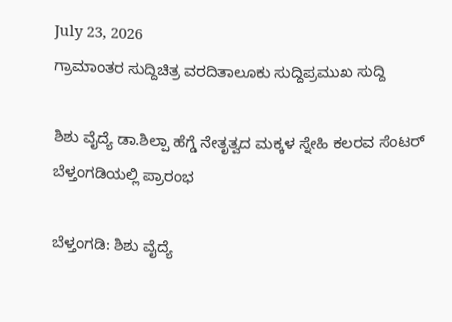July 23, 2026
ಗ್ರಾಮಾಂತರ ಸುದ್ದಿಚಿತ್ರ ವರದಿತಾಲೂಕು ಸುದ್ದಿಪ್ರಮುಖ ಸುದ್ದಿ

ಶಿಶು ವೈದ್ಯೆ ಡಾ.ಶಿಲ್ಪಾ ಹೆಗ್ಡೆ ನೇತೃತ್ವದ ಮಕ್ಕಳ ಸ್ನೇಹಿ‌ ಕಲರವ ಸೆಂಟರ್ ಬೆಳ್ತಂಗಡಿಯಲ್ಲಿ ಪ್ರಾರಂಭ

ಬೆಳ್ತಂಗಡಿ: ಶಿಶು ವೈದ್ಯೆ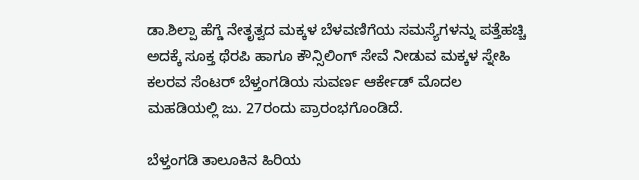ಡಾ.ಶಿಲ್ಪಾ ಹೆಗ್ಡೆ ನೇತೃತ್ವದ ಮಕ್ಕಳ ಬೆಳವಣಿಗೆಯ ಸಮಸ್ಯೆಗಳನ್ನು ಪತ್ತೆಹಚ್ಚಿ ಅದಕ್ಕೆ ಸೂಕ್ತ ಥೆರಪಿ ಹಾಗೂ ಕೌನ್ಸಿಲಿಂಗ್ ಸೇವೆ ನೀಡುವ ಮಕ್ಕಳ ಸ್ನೇಹಿ‌ ಕಲರವ ಸೆಂಟರ್ ಬೆಳ್ತಂಗಡಿಯ ಸುವರ್ಣ ಆರ್ಕೇಡ್ ಮೊದಲ ಮಹಡಿಯಲ್ಲಿ ಜು. 27ರಂದು ಪ್ರಾರಂಭಗೊಂಡಿದೆ.

ಬೆಳ್ತಂಗಡಿ ತಾಲೂಕಿನ ಹಿರಿಯ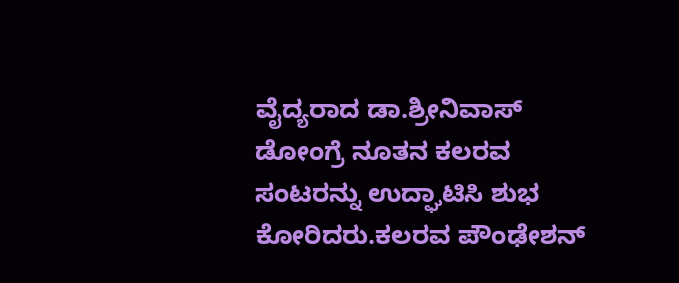ವೈದ್ಯರಾದ ಡಾ.ಶ್ರೀನಿವಾಸ್ ಡೋಂಗ್ರೆ ನೂತನ ಕಲರವ ಸಂಟರನ್ನು ಉದ್ಘಾಟಿಸಿ ಶುಭ ಕೋರಿದರು.ಕಲರವ ಪೌಂಢೇಶನ್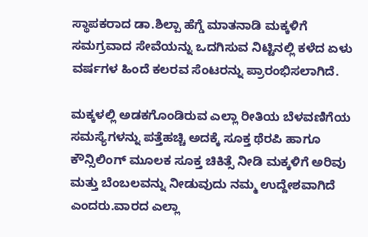ಸ್ಥಾಪಕರಾದ ಡಾ.ಶಿಲ್ಪಾ ಹೆಗ್ಡೆ ಮಾತನಾಡಿ ಮಕ್ಕಳಿಗೆ ಸಮಗ್ರವಾದ ಸೇವೆಯನ್ನು ಒದಗಿಸುವ ನಿಟ್ಟಿನಲ್ಲಿ ಕಳೆದ ಏಳು ವರ್ಷಗಳ ಹಿಂದೆ ಕಲರವ ಸೆಂಟರನ್ನು ಪ್ರಾರಂಭಿಸಲಾಗಿದೆ.

ಮಕ್ಕಳಲ್ಲಿ ಅಡಕಗೊಂಡಿರುವ ಎಲ್ಲಾ ರೀತಿಯ ಬೆಳವಣಿಗೆಯ ಸಮಸ್ಯೆಗಳನ್ನು ಪತ್ತೆಹಚ್ಚಿ ಅದಕ್ಕೆ ಸೂಕ್ತ ಥೆರಪಿ ಹಾಗೂ ಕೌನ್ಸಿಲಿಂಗ್ ಮೂಲಕ ಸೂಕ್ತ ಚಿಕಿತ್ಸೆ ನೀಡಿ ಮಕ್ಕಳಿಗೆ ಅರಿವು ಮತ್ತು ಬೆಂಬಲವನ್ನು ನೀಡುವುದು ನಮ್ಮ ಉದ್ದೇಶವಾಗಿದೆ ಎಂದರು.ವಾರದ ಎಲ್ಲಾ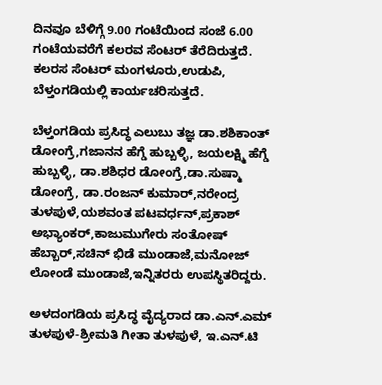ದಿನವೂ ಬೆಳಿಗ್ಗೆ 9.00 ಗಂಟೆಯಿಂದ ಸಂಜೆ 6.00 ಗಂಟೆಯವರೆಗೆ ಕಲರವ ಸೆಂಟರ್ ತೆರೆದಿರುತ್ತದೆ. ಕಲರಸ ಸೆಂಟರ್ ಮಂಗಳೂರು,ಉಡುಪಿ, ಬೆಳ್ತಂಗಡಿಯಲ್ಲಿ ಕಾರ್ಯಚರಿಸುತ್ತದೆ.

ಬೆಳ್ತಂಗಡಿಯ ಪ್ರಸಿದ್ಧ ಎಲುಬು ತಜ್ಞ ಡಾ.ಶಶಿಕಾಂತ್ ಡೋಂಗ್ರೆ,ಗಜಾನನ ಹೆಗ್ಡೆ ಹುಬ್ಬಳ್ಳಿ, ಜಯಲಕ್ಷ್ಮಿ ಹೆಗ್ಡೆ ಹುಬ್ಬಳ್ಳಿ, ಡಾ.ಶಶಿಧರ ಡೋಂಗ್ರೆ,ಡಾ.ಸುಷ್ಮಾ ಡೋಂಗ್ರೆ, ಡಾ.ರಂಜನ್ ಕುಮಾರ್‌,ನರೇಂದ್ರ ತುಳಪುಳೆ,ಯಶವಂತ ಪಟವರ್ಧನ್,ಪ್ರಕಾಶ್ ಅಭ್ಯಾಂಕರ್,ಕಾಜುಮುಗೇರು ಸಂತೋಷ್ ಹೆಬ್ಬಾರ್,ಸಚಿನ್ ಭಿಡೆ ಮುಂಡಾಜೆ,ಮನೋಜ್ ಲೋಂಡೆ ಮುಂಡಾಜೆ,ಇನ್ನಿತರರು ಉಪಸ್ಥಿತರಿದ್ದರು.

ಅಳದಂಗಡಿಯ ಪ್ರಸಿದ್ಧ ವೈದ್ಯರಾದ ಡಾ.ಎನ್.ಎಮ್ ತುಳಪುಳೆ-ಶ್ರೀಮತಿ ಗೀತಾ ತುಳಪುಳೆ, ಇ.ಎನ್.ಟಿ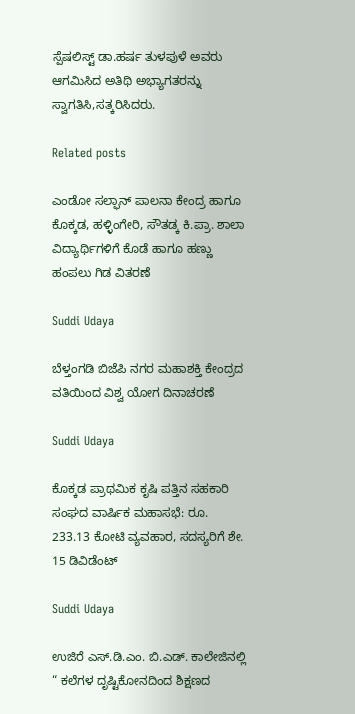ಸ್ಪೆಷಲಿಸ್ಟ್ ಡಾ.ಹರ್ಷ ತುಳಪುಳೆ ಅವರು ಆಗಮಿಸಿದ ಅತಿಥಿ ಅಭ್ಯಾಗತರನ್ನು ಸ್ವಾಗತಿಸಿ,ಸತ್ಕರಿಸಿದರು.

Related posts

ಎಂಡೋ ಸಲ್ಫಾನ್ ಪಾಲನಾ ಕೇಂದ್ರ ಹಾಗೂ ಕೊಕ್ಕಡ, ಹಳ್ಳಿಂಗೇರಿ, ಸೌತಡ್ಕ ಕಿ.ಪ್ರಾ. ಶಾಲಾ ವಿದ್ಯಾರ್ಥಿಗಳಿಗೆ ಕೊಡೆ ಹಾಗೂ ಹಣ್ಣು ಹಂಪಲು ಗಿಡ ವಿತರಣೆ

Suddi Udaya

ಬೆಳ್ತಂಗಡಿ ಬಿಜೆಪಿ ನಗರ ಮಹಾಶಕ್ತಿ ಕೇಂದ್ರದ ವತಿಯಿಂದ ವಿಶ್ವ ಯೋಗ ದಿನಾಚರಣೆ

Suddi Udaya

ಕೊಕ್ಕಡ ಪ್ರಾಥಮಿಕ ಕೃಷಿ ಪತ್ತಿನ ಸಹಕಾರಿ ಸಂಘದ ವಾರ್ಷಿಕ ಮಹಾಸಭೆ: ರೂ. 233.13 ಕೋಟಿ ವ್ಯವಹಾರ, ಸದಸ್ಯರಿಗೆ ಶೇ. 15 ಡಿವಿಡೆಂಟ್

Suddi Udaya

ಉಜಿರೆ ಎಸ್.ಡಿ.ಎಂ. ಬಿ.ಎಡ್. ಕಾಲೇಜಿನಲ್ಲಿ “ ಕಲೆಗಳ ದೃಷ್ಟಿಕೋನದಿಂದ ಶಿಕ್ಷಣದ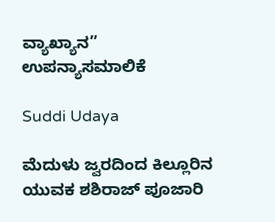ವ್ಯಾಖ್ಯಾನ” ಉಪನ್ಯಾಸಮಾಲಿಕೆ

Suddi Udaya

ಮೆದುಳು ಜ್ವರದಿಂದ ಕಿಲ್ಲೂರಿನ ಯುವಕ ಶಶಿರಾಜ್ ಪೂಜಾರಿ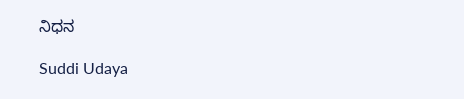ನಿಧನ

Suddi Udaya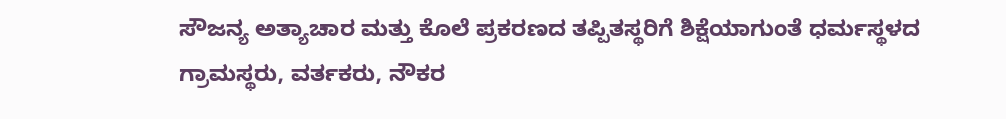ಸೌಜನ್ಯ ಅತ್ಯಾಚಾರ ಮತ್ತು ಕೊಲೆ ಪ್ರಕರಣದ ತಪ್ಪಿತಸ್ಥರಿಗೆ ಶಿಕ್ಷೆಯಾಗುಂತೆ ಧರ್ಮಸ್ಥಳದ ಗ್ರಾಮಸ್ಥರು, ವರ್ತಕರು, ನೌಕರ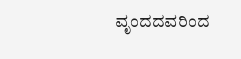ವೃಂದದವರಿಂದ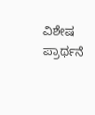ವಿಶೇಷ ಪ್ರಾರ್ಥನೆ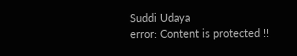Suddi Udaya
error: Content is protected !!